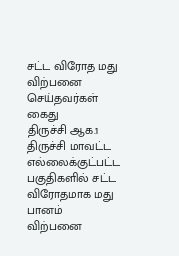சட்ட விரோத மது விற்பனை செய்தவர்கள் கைது
திருச்சி ஆக.1 திருச்சி மாவட்ட எல்லைக்குட்பட்ட பகுதிகளில் சட்ட விரோதமாக மது பானம் விற்பனை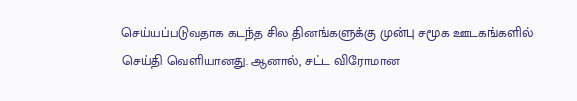செய்யப்படுவதாக கடந்த சில தினங்களுக்கு முன்பு சமூக ஊடகங்களில் செய்தி வெளியானது. ஆனால், சட்ட விரோமான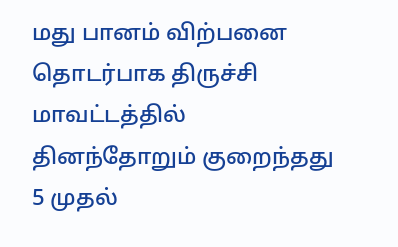மது பானம் விற்பனை தொடர்பாக திருச்சி மாவட்டத்தில் தினந்தோறும் குறைந்தது 5 முதல்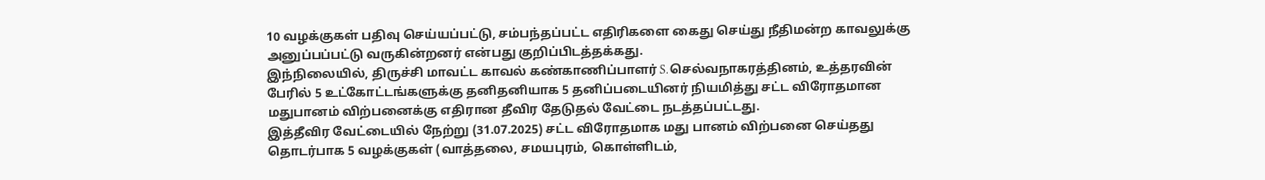10 வழக்குகள் பதிவு செய்யப்பட்டு, சம்பந்தப்பட்ட எதிரிகளை கைது செய்து நீதிமன்ற காவலுக்கு அனுப்பப்பட்டு வருகின்றனர் என்பது குறிப்பிடத்தக்கது.
இந்நிலையில், திருச்சி மாவட்ட காவல் கண்காணிப்பாளர் S.செல்வநாகரத்தினம், உத்தரவின் பேரில் 5 உட்கோட்டங்களுக்கு தனிதனியாக 5 தனிப்படையினர் நியமித்து சட்ட விரோதமான மதுபானம் விற்பனைக்கு எதிரான தீவிர தேடுதல் வேட்டை நடத்தப்பட்டது.
இத்தீவிர வேட்டையில் நேற்று (31.07.2025) சட்ட விரோதமாக மது பானம் விற்பனை செய்தது தொடர்பாக 5 வழக்குகள் (வாத்தலை, சமயபுரம், கொள்ளிடம்,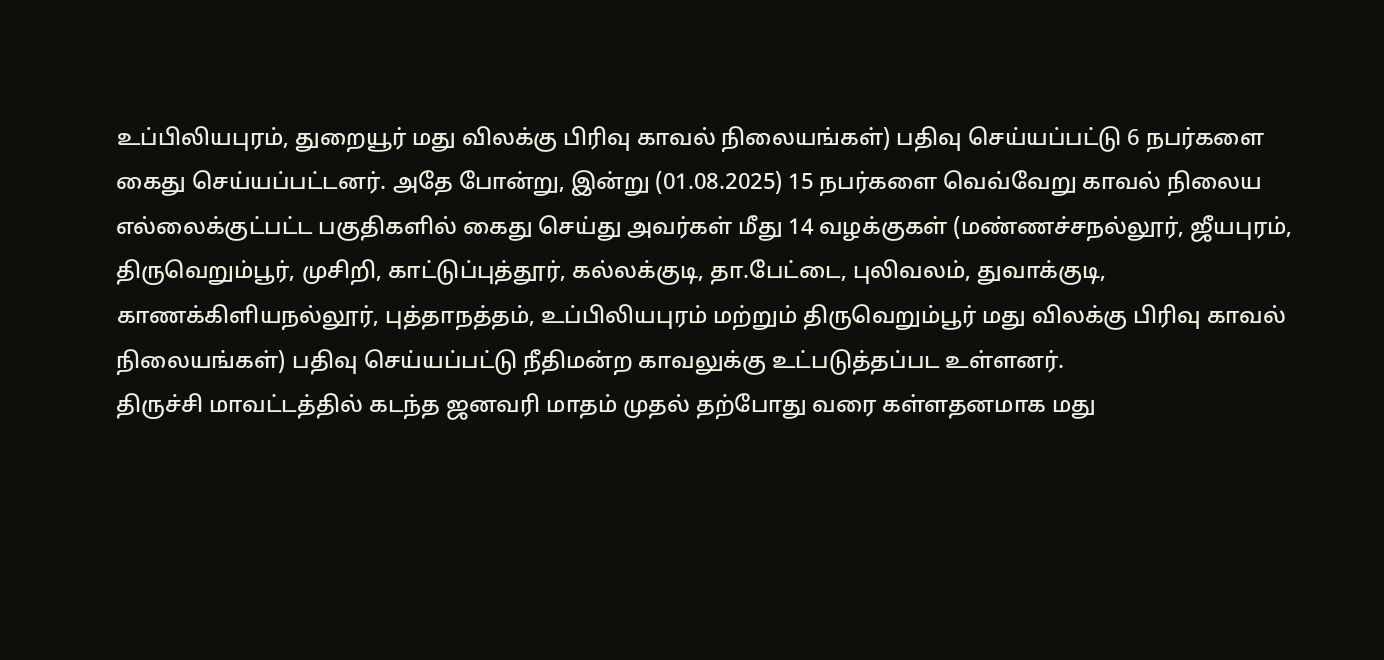உப்பிலியபுரம், துறையூர் மது விலக்கு பிரிவு காவல் நிலையங்கள்) பதிவு செய்யப்பட்டு 6 நபர்களை கைது செய்யப்பட்டனர். அதே போன்று, இன்று (01.08.2025) 15 நபர்களை வெவ்வேறு காவல் நிலைய எல்லைக்குட்பட்ட பகுதிகளில் கைது செய்து அவர்கள் மீது 14 வழக்குகள் (மண்ணச்சநல்லூர், ஜீயபுரம், திருவெறும்பூர், முசிறி, காட்டுப்புத்தூர், கல்லக்குடி, தா.பேட்டை, புலிவலம், துவாக்குடி, காணக்கிளியநல்லூர், புத்தாநத்தம், உப்பிலியபுரம் மற்றும் திருவெறும்பூர் மது விலக்கு பிரிவு காவல் நிலையங்கள்) பதிவு செய்யப்பட்டு நீதிமன்ற காவலுக்கு உட்படுத்தப்பட உள்ளனர்.
திருச்சி மாவட்டத்தில் கடந்த ஜனவரி மாதம் முதல் தற்போது வரை கள்ளதனமாக மது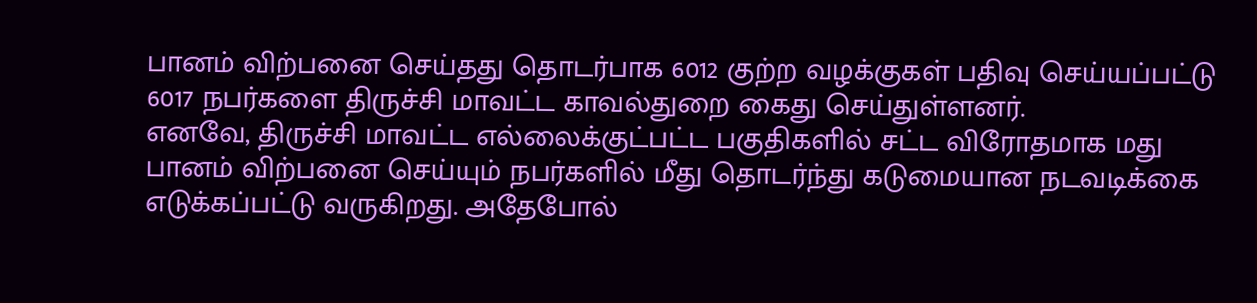பானம் விற்பனை செய்தது தொடர்பாக 6012 குற்ற வழக்குகள் பதிவு செய்யப்பட்டு 6017 நபர்களை திருச்சி மாவட்ட காவல்துறை கைது செய்துள்ளனர்.
எனவே, திருச்சி மாவட்ட எல்லைக்குட்பட்ட பகுதிகளில் சட்ட விரோதமாக மது பானம் விற்பனை செய்யும் நபர்களில் மீது தொடர்ந்து கடுமையான நடவடிக்கை எடுக்கப்பட்டு வருகிறது. அதேபோல்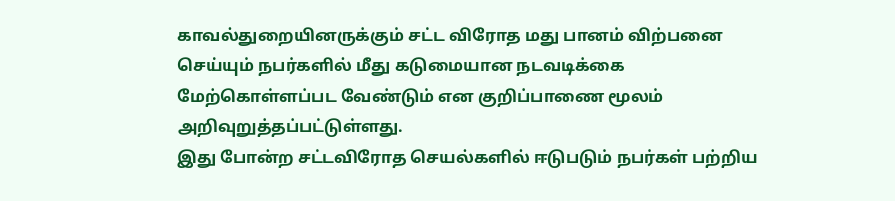காவல்துறையினருக்கும் சட்ட விரோத மது பானம் விற்பனை செய்யும் நபர்களில் மீது கடுமையான நடவடிக்கை மேற்கொள்ளப்பட வேண்டும் என குறிப்பாணை மூலம் அறிவுறுத்தப்பட்டுள்ளது.
இது போன்ற சட்டவிரோத செயல்களில் ஈடுபடும் நபர்கள் பற்றிய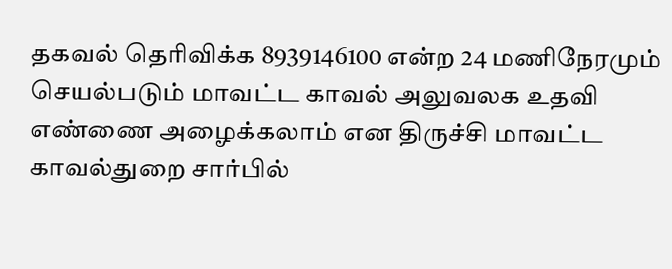தகவல் தெரிவிக்க 8939146100 என்ற 24 மணிநேரமும் செயல்படும் மாவட்ட காவல் அலுவலக உதவி எண்ணை அழைக்கலாம் என திருச்சி மாவட்ட காவல்துறை சார்பில்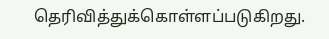தெரிவித்துக்கொள்ளப்படுகிறது.